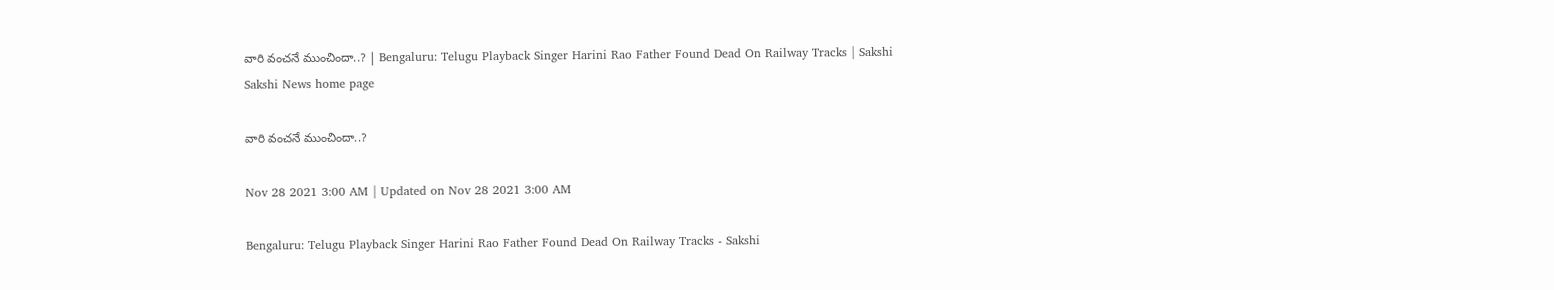వారి వంచనే ముంచిందా..? | Bengaluru: Telugu Playback Singer Harini Rao Father Found Dead On Railway Tracks | Sakshi
Sakshi News home page

వారి వంచనే ముంచిందా..?

Nov 28 2021 3:00 AM | Updated on Nov 28 2021 3:00 AM

Bengaluru: Telugu Playback Singer Harini Rao Father Found Dead On Railway Tracks - Sakshi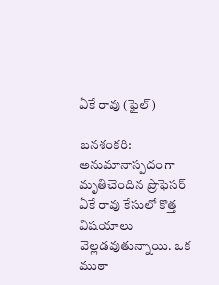ఏకే రావు (ఫైల్‌)

బనశంకరి: అనుమానాస్పదంగా మృతిచెందిన ప్రొఫెసర్‌ ఏకే రావు కేసులో కొత్త విషయాలు వెల్లడవుతున్నాయి. ఒక ముఠా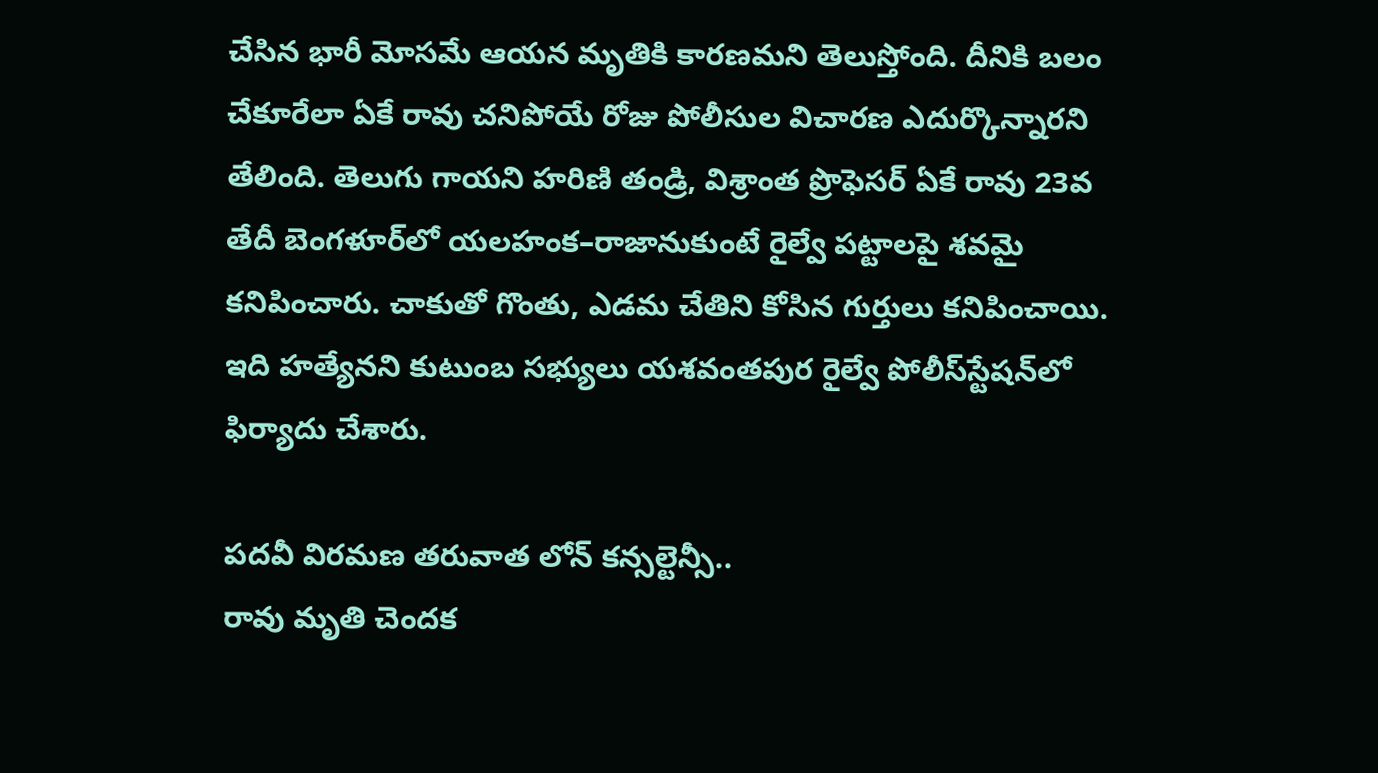చేసిన భారీ మోసమే ఆయన మృతికి కారణమని తెలుస్తోంది. దీనికి బలం చేకూరేలా ఏకే రావు చనిపోయే రోజు పోలీసుల విచారణ ఎదుర్కొన్నారని తేలింది. తెలుగు గాయని హరిణి తండ్రి, విశ్రాంత ప్రొఫెసర్‌ ఏకే రావు 23వ తేదీ బెంగళూర్‌లో యలహంక–రాజానుకుంటే రైల్వే పట్టాలపై శవమై కనిపించారు. చాకుతో గొంతు, ఎడమ చేతిని కోసిన గుర్తులు కనిపించాయి. ఇది హత్యేనని కుటుంబ సభ్యులు యశవంతపుర రైల్వే పోలీస్‌స్టేషన్‌లో ఫిర్యాదు చేశారు.

పదవీ విరమణ తరువాత లోన్‌ కన్సల్టెన్సీ..
రావు మృతి చెందక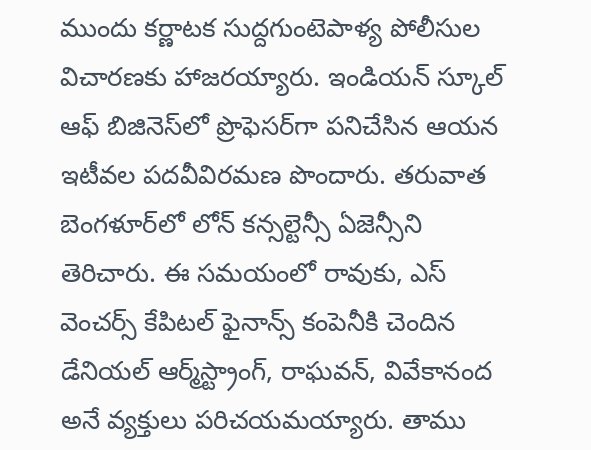ముందు కర్ణాటక సుద్దగుంటెపాళ్య పోలీసుల విచారణకు హాజరయ్యారు. ఇండియన్‌ స్కూల్‌ ఆఫ్‌ బిజినెస్‌లో ప్రొఫెసర్‌గా పనిచేసిన ఆయన ఇటీవల పదవీవిరమణ పొందారు. తరువాత బెంగళూర్‌లో లోన్‌ కన్సల్టెన్సీ ఏజెన్సీని తెరిచారు. ఈ సమయంలో రావుకు, ఎస్‌ వెంచర్స్‌ కేపిటల్‌ ఫైనాన్స్‌ కంపెనీకి చెందిన డేనియల్‌ ఆర్మ్‌స్ట్రాంగ్, రాఘవన్, వివేకానంద అనే వ్యక్తులు పరిచయమయ్యారు. తాము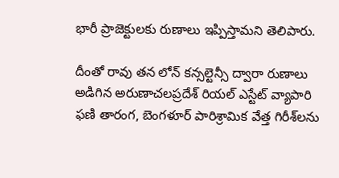భారీ ప్రాజెక్టులకు రుణాలు ఇప్పిస్తామని తెలిపారు.

దీంతో రావు తన లోన్‌ కన్సల్టెన్సీ ద్వారా రుణాలు అడిగిన అరుణాచలప్రదేశ్‌ రియల్‌ ఎస్టేట్‌ వ్యాపారి ఫణి తారంగ, బెంగళూర్‌ పారిశ్రామిక వేత్త గిరీశ్‌లను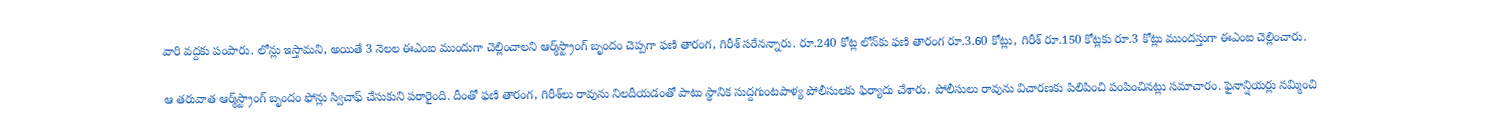వారి వద్దకు పంపారు. లోన్లు ఇస్తామని, అయితే 3 నెలల ఈఎంఐ ముందుగా చెల్లించాలని ఆర్మ్‌స్ట్రాంగ్‌ బృందం చెప్పగా ఫణి తారంగ, గిరీశ్‌ సరేనన్నారు. రూ.240 కోట్ల లోన్‌కు ఫణి తారంగ రూ.3.60 కోట్లు, గిరీశ్‌ రూ.150 కోట్లకు రూ.3 కోట్లు ముందస్తుగా ఈఎంఐ చెల్లించారు.

ఆ తరువాత ఆర్మ్‌స్ట్రాంగ్‌ బృందం ఫోన్లు స్విచాఫ్‌ చేసుకుని పరారైంది. దీంతో ఫణి తారంగ, గిరీశ్‌లు రావును నిలదీయడంతో పాటు స్థానిక సుద్దగుంటపాళ్య పోలీసులకు ఫిర్యాదు చేశారు. పోలీసులు రావును విచారణకు పిలిపించి పంపించినట్లు సమాచారం. ఫైనాన్షియర్లు నమ్మించి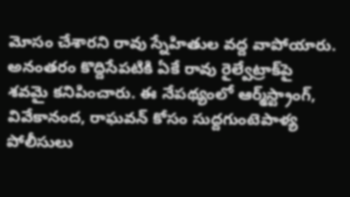మోసం చేశారని రావు స్నేహితుల వద్ద వాపోయారు. అనంతరం కొద్దిసేపటికి ఏకే రావు రైల్వేట్రాక్‌పై శవమై కనిపించారు. ఈ నేపథ్యంలో ఆర్మ్‌స్ట్రాంగ్, వివేకానంద, రాఘవన్‌ కోసం సుద్దగుంటెపాళ్య పోలీసులు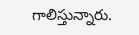గాలిస్తున్నారు.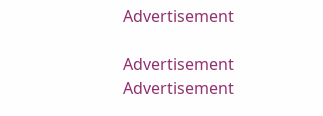Advertisement

Advertisement
Advertisement